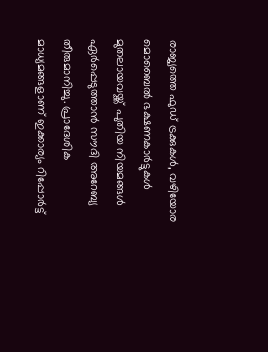രാജ്യത്തെ ഫുഡ് ട്രക്കുകൾ, വഴിയോര മൊബൈൽ ഭക്ഷണകാർട്ടുകൾ മുതലായവയ്ക്ക് പുതിയ നിയമങ്ങൾ ഏർപ്പെടുത്താൻ സൗദി അറേബ്യ തീരുമാനിച്ചു. പ്രാദേശിക മാധ്യമങ്ങളാണ് ഇക്കാര്യം റിപ്പോർട്ട്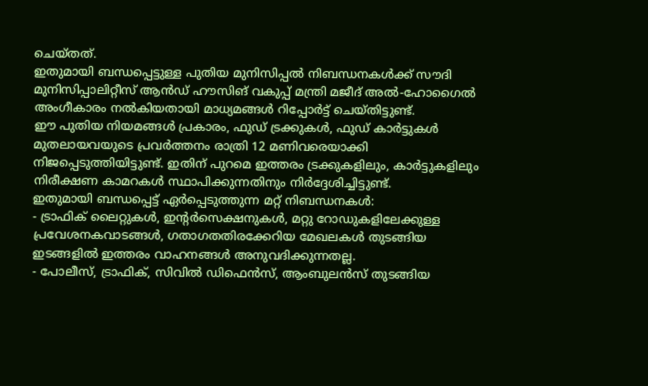ചെയ്തത്.
ഇതുമായി ബന്ധപ്പെട്ടുള്ള പുതിയ മുനിസിപ്പൽ നിബന്ധനകൾക്ക് സൗദി മുനിസിപ്പാലിറ്റീസ് ആൻഡ് ഹൗസിങ് വകുപ്പ് മന്ത്രി മജീദ് അൽ-ഹോഗൈൽ അംഗീകാരം നൽകിയതായി മാധ്യമങ്ങൾ റിപ്പോർട്ട് ചെയ്തിട്ടുണ്ട്.
ഈ പുതിയ നിയമങ്ങൾ പ്രകാരം, ഫുഡ് ട്രക്കുകൾ, ഫുഡ് കാർട്ടുകൾ മുതലായവയുടെ പ്രവർത്തനം രാത്രി 12 മണിവരെയാക്കി നിജപ്പെടുത്തിയിട്ടുണ്ട്. ഇതിന് പുറമെ ഇത്തരം ട്രക്കുകളിലും, കാർട്ടുകളിലും നിരീക്ഷണ കാമറകൾ സ്ഥാപിക്കുന്നതിനും നിർദ്ദേശിച്ചിട്ടുണ്ട്.
ഇതുമായി ബന്ധപ്പെട്ട് ഏർപ്പെടുത്തുന്ന മറ്റ് നിബന്ധനകൾ:
- ട്രാഫിക് ലൈറ്റുകൾ, ഇന്റർസെക്ഷനുകൾ, മറ്റു റോഡുകളിലേക്കുള്ള പ്രവേശനകവാടങ്ങൾ, ഗതാഗതതിരക്കേറിയ മേഖലകൾ തുടങ്ങിയ ഇടങ്ങളിൽ ഇത്തരം വാഹനങ്ങൾ അനുവദിക്കുന്നതല്ല.
- പോലീസ്, ട്രാഫിക്, സിവിൽ ഡിഫെൻസ്, ആംബുലൻസ് തുടങ്ങിയ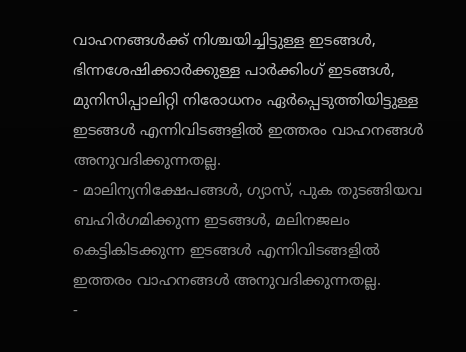വാഹനങ്ങൾക്ക് നിശ്ചയിച്ചിട്ടുള്ള ഇടങ്ങൾ, ഭിന്നശേഷിക്കാർക്കുള്ള പാർക്കിംഗ് ഇടങ്ങൾ, മുനിസിപ്പാലിറ്റി നിരോധനം ഏർപ്പെടുത്തിയിട്ടുള്ള ഇടങ്ങൾ എന്നിവിടങ്ങളിൽ ഇത്തരം വാഹനങ്ങൾ അനുവദിക്കുന്നതല്ല.
- മാലിന്യനിക്ഷേപങ്ങൾ, ഗ്യാസ്, പുക തുടങ്ങിയവ ബഹിർഗമിക്കുന്ന ഇടങ്ങൾ, മലിനജലം കെട്ടികിടക്കുന്ന ഇടങ്ങൾ എന്നിവിടങ്ങളിൽ ഇത്തരം വാഹനങ്ങൾ അനുവദിക്കുന്നതല്ല.
-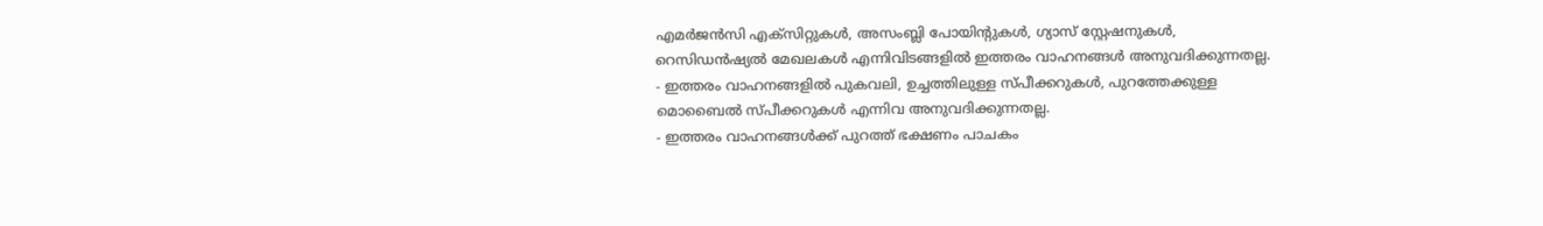എമർജൻസി എക്സിറ്റുകൾ, അസംബ്ലി പോയിന്റുകൾ, ഗ്യാസ് സ്റ്റേഷനുകൾ, റെസിഡൻഷ്യൽ മേഖലകൾ എന്നിവിടങ്ങളിൽ ഇത്തരം വാഹനങ്ങൾ അനുവദിക്കുന്നതല്ല.
- ഇത്തരം വാഹനങ്ങളിൽ പുകവലി, ഉച്ചത്തിലുള്ള സ്പീക്കറുകൾ, പുറത്തേക്കുള്ള മൊബൈൽ സ്പീക്കറുകൾ എന്നിവ അനുവദിക്കുന്നതല്ല.
- ഇത്തരം വാഹനങ്ങൾക്ക് പുറത്ത് ഭക്ഷണം പാചകം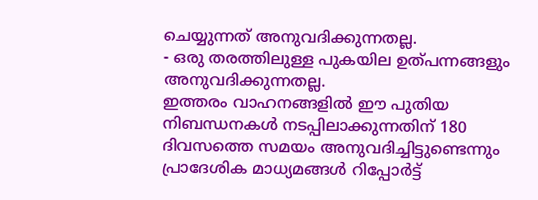ചെയ്യുന്നത് അനുവദിക്കുന്നതല്ല.
- ഒരു തരത്തിലുള്ള പുകയില ഉത്പന്നങ്ങളും അനുവദിക്കുന്നതല്ല.
ഇത്തരം വാഹനങ്ങളിൽ ഈ പുതിയ നിബന്ധനകൾ നടപ്പിലാക്കുന്നതിന് 180 ദിവസത്തെ സമയം അനുവദിച്ചിട്ടുണ്ടെന്നും പ്രാദേശിക മാധ്യമങ്ങൾ റിപ്പോർട്ട്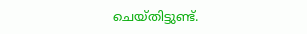ചെയ്തിട്ടുണ്ട്.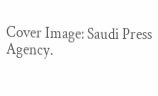Cover Image: Saudi Press Agency.